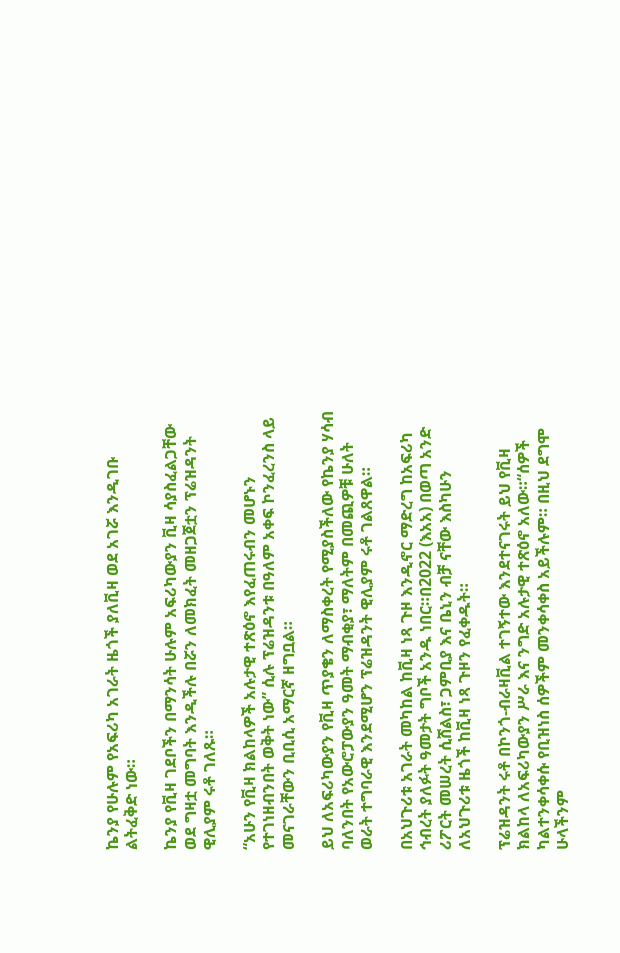ኬንያ የሁሉም የአፍሪካ አገራት ዜጎች ያለቪዛ ወደ አገሯ እንዲገቡ ልትፈቅድ ነው።

ኬንያ የቪዛ ገደቦችን በማንሳት ሁሉም አፍሪካውያን ቪዛ ሳያስፈልጋቸው ወደ ግዛቷ መግባት እንዲችሉ በሯን ለመክፈት መዘጋጀቷን ፕሬዝዳንት ዊሊያም ሩቶ ገለጹ።

“አሁን የቪዛ ክልከላዎች አሉታዊ ተጽዕኖ እየፈጠሩብን መሆኑን የተገነዘብንበት ወቅት ነው” ሲሉ ፕሬዝዳንቱ በዓለም አቀፍ ኮንፈረንስ ላይ መናገራቸውን ቢቢሲ አማርኛ ዘግቧል።

ይህ ለአፍሪካውያን የቪዛ ጥያቄን ለማስቀረት የሚያስችለው የኬንያ ሃሳብ ባለንበት የአውሮፓውያን ዓመት ማብቂያ፣ ማለትም በመጪዎቹ ሁለት ወራት ተግባራዊ እንደሚሆን ፕሬዝዳንት ዊሊያም ሩቶ ገልጸዋል።

በአህጉሪቱ አገራት መካከል ከቪዛ ነጻ ጉዞ እንዲኖር ማድረግ ከአፍሪካ ኅብረት ያለፉት ዓመታት ግቦች አንዱ ነበር።በ2022 (እአአ) በወጣ አንድ ሪፖርት መሠረት ሲሸልስ፣ ጋምቢያ እና ቤኒን ብቻ ናቸው እስካሁን ለአህጉሪቱ ዜጎች ከቪዛ ነጻ ጉዞን የፈቀዱት።

ፕሬዝዳንት ሩቶ በኮንጎ-ብራዛቪል ተገኝተው እንደተናገሩት ይህ የቪዛ ክልከላ ለአፍሪካውያን ሥራ እና ንግድ አሉታዊ ተጽዕኖ አለው።“ሰዎች ካልተንቀሳቀሱ የቢዝነስ ሰዎችም መንቀሳቀስ አይችሉም። በዚህ ደግሞ ሁላችንም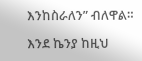እንከስራለን” ብለዋል።

እንደ ኬንያ ከዚህ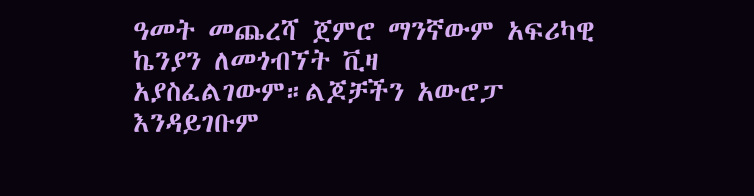ዓመት መጨረሻ ጀምሮ ማንኛውም አፍሪካዊ ኬንያን ለመጎብኘት ቪዛ አያስፈልገውም።ልጆቻችን አውሮፓ እንዳይገቡም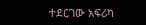ተደርገው አፍሪካ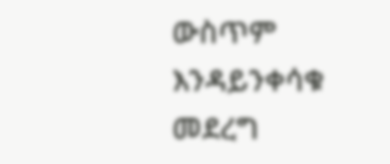ውስጥም እንዳይንቀሳቁ መደረግ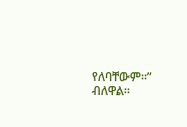የለባቸውም።” ብለዋል።